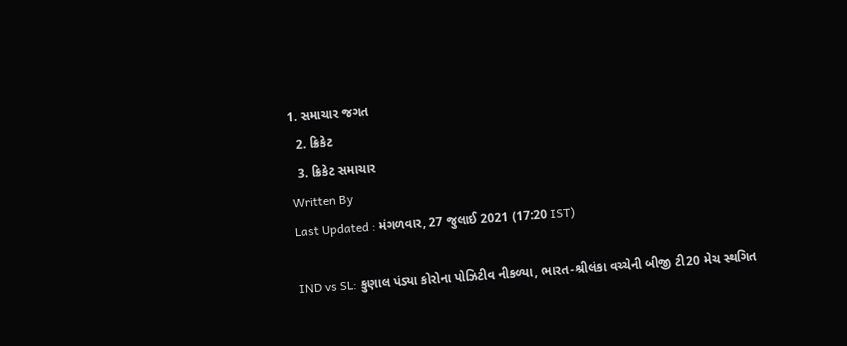1. સમાચાર જગત
  2. ક્રિકેટ
  3. ક્રિકેટ સમાચાર
Written By
Last Updated : મંગળવાર, 27 જુલાઈ 2021 (17:20 IST)

IND vs SL: કુણાલ પંડ્યા કોરોના પોઝિટીવ નીકળ્યા, ભારત-શ્રીલંકા વચ્ચેની બીજી ટી20 મેચ સ્થગિત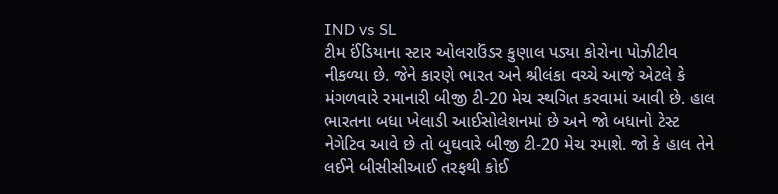IND vs SL
ટીમ ઈંડિયાના સ્ટાર ઓલરાઉંડર કુણાલ પડ્યા કોરોના પોઝીટીવ નીકળ્યા છે. જેને કારણે ભારત અને શ્રીલંકા વચ્ચે આજે એટલે કે મંગળવારે રમાનારી બીજી ટી-20 મેચ સ્થગિત કરવામાં આવી છે. હાલ ભારતના બધા ખેલાડી આઈસોલેશનમાં છે અને જો બધાનો ટેસ્ટ નેગેટિવ આવે છે તો બુઘવારે બીજી ટી-20 મેચ રમાશે. જો કે હાલ તેને લઈને બીસીસીઆઈ તરફથી કોઈ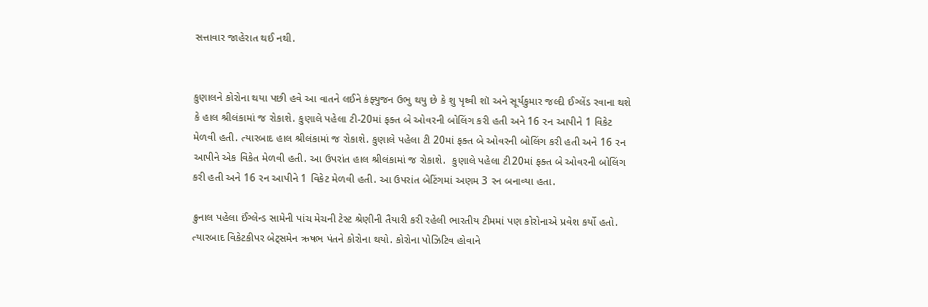સત્તાવાર જાહેરાત થઈ નથી.


કુણાલને કોરોના થયા પછી હવે આ વાતને લઈને કંફ્યુજન ઉભુ થયુ છે કે શુ પૃથ્વી શૉ અને સૂર્યકુમાર જલ્દી ઈગ્લેંડ રવાના થશે કે હાલ શ્રીલંકામાં જ રોકાશે. કુણાલે પહેલા ટી-20માં ફક્ત બે ઓવરની બોલિંગ કરી હતી અને 16 રન આપીને 1 વિકેટ મેળવી હતી. ત્યારબાદ હાલ શ્રીલંકામાં જ રોકાશે. કુણાલે પહેલા ટી 20માં ફક્ત બે ઓવરની બોલિંગ કરી હતી અને 16 રન આપીને એક વિકેત મેળવી હતી. આ ઉપરાંત હાલ શ્રીલંકામાં જ રોકાશે.  કુણાલે પહેલા ટી20માં ફક્ત બે ઓવરની બોલિંગ કરી હતી અને 16 રન આપીને 1 વિકેટ મેળવી હતી. આ ઉપરાંત બેટિંગમાં અણમ 3 રન બનાવ્યા હતા.

ક્રુનાલ પહેલા ઈંગ્લેન્ડ સામેની પાંચ મેચની ટેસ્ટ શ્રેણીની તૈયારી કરી રહેલી ભારતીય ટીમમાં પણ કોરોનાએ પ્રવેશ કર્યો હતો. ત્યારબાદ વિકેટકીપર બેટ્સમેન ઋષભ પંતને કોરોના થયો. કોરોના પોઝિટિવ હોવાને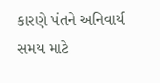કારણે પંતને અનિવાર્ય સમય માટે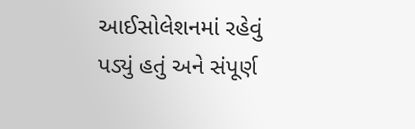આઈસોલેશનમાં રહેવું પડ્યું હતું અને સંપૂર્ણ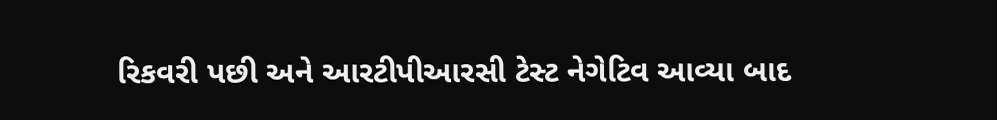રિકવરી પછી અને આરટીપીઆરસી ટેસ્ટ નેગેટિવ આવ્યા બાદ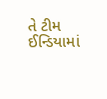તે ટીમ ઈન્ડિયામાં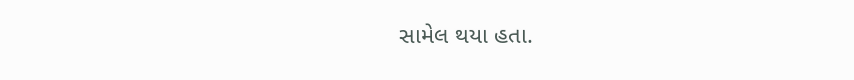સામેલ થયા હતા.